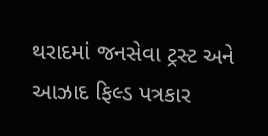થરાદમાં જનસેવા ટ્રસ્ટ અને આઝાદ ફિલ્ડ પત્રકાર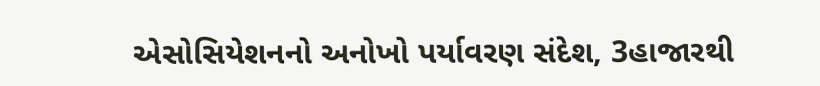એસોસિયેશનનો અનોખો પર્યાવરણ સંદેશ, 3હાજારથી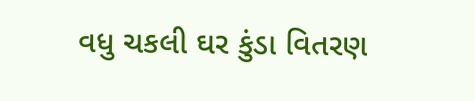વધુ ચકલી ઘર કુંડા વિતરણ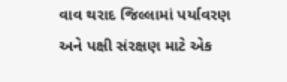વાવ થરાદ જિલ્લામાં પર્યાવરણ અને પક્ષી સંરક્ષણ માટે એક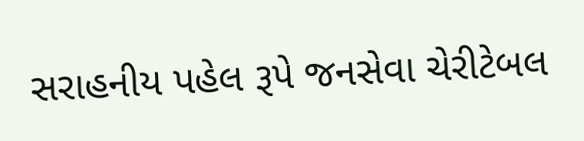સરાહનીય પહેલ રૂપે જનસેવા ચેરીટેબલ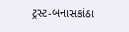ટ્રસ્ટ-બનાસકાંઠા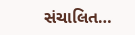સંચાલિત…